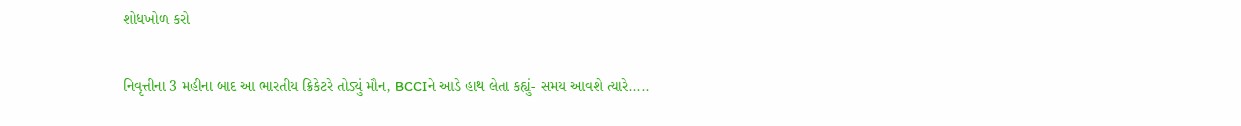શોધખોળ કરો

નિવૃત્તીના 3 મહીના બાદ આ ભારતીય ક્રિકેટરે તોડ્યું મૌન, BCCIને આડે હાથ લેતા કહ્યું- સમય આવશે ત્યારે.....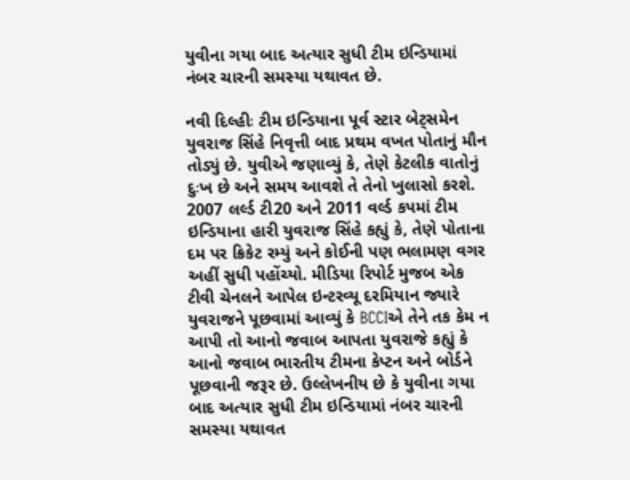યુવીના ગયા બાદ અત્યાર સુધી ટીમ ઇન્ડિયામાં નંબર ચારની સમસ્યા યથાવત છે.

નવી દિલ્હીઃ ટીમ ઇન્ડિયાના પૂર્વ સ્ટાર બેટ્સમેન યુવરાજ સિંહે નિવૃત્તી બાદ પ્રથમ વખત પોતાનું મૌન તોડ્યું છે. યુવીએ જણાવ્યું કે, તેણે કેટલીક વાતોનું દુઃખ છે અને સમય આવશે તે તેનો ખુલાસો કરશે. 2007 લર્લ્ડ ટી20 અને 2011 વર્લ્ડ કપમાં ટીમ ઇન્ડિયાના હારી યુવરાજ સિંહે કહ્યું કે, તેણે પોતાના દમ પર ક્રિકેટ રમ્યું અને કોઈની પણ ભલામણ વગર અહીં સુધી પહોંચ્યો. મીડિયા રિપોર્ટ મુજબ એક ટીવી ચેનલને આપેલ ઇન્ટરવ્યૂ દરમિયાન જ્યારે યુવરાજને પૂછવામાં આવ્યું કે BCCIએ તેને તક કેમ ન આપી તો આનો જવાબ આપતા યુવરાજે કહ્યું કે આનો જવાબ ભારતીય ટીમના કેપ્ટન અને બોર્ડને પૂછવાની જરૂર છે. ઉલ્લેખનીય છે કે યુવીના ગયા બાદ અત્યાર સુધી ટીમ ઇન્ડિયામાં નંબર ચારની સમસ્યા યથાવત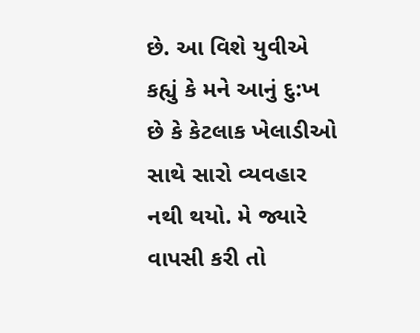છે. આ વિશે યુવીએ કહ્યું કે મને આનું દુ:ખ છે કે કેટલાક ખેલાડીઓ સાથે સારો વ્યવહાર નથી થયો. મે જ્યારે વાપસી કરી તો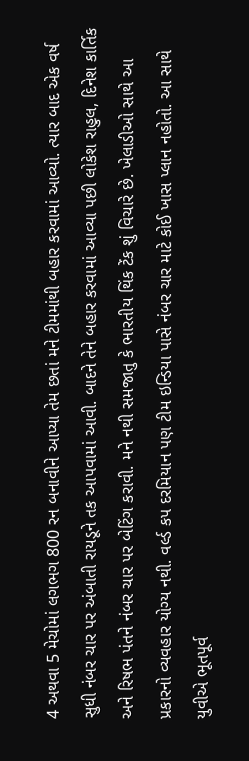4 અથવા 5 મેચોમાં લગભગ 800 રન બનાવીને આપ્યા તેમ છતાં મને ટીમમાંથી બહાર કરવામાં આવ્યો. ત્યાર બાદ એક વર્ષ સુધી નંબર ચાર પર અંબાતી રાયડૂને તક આપવામાં આવી. બાદને તેને બહાર કરવામાં આવ્યા પછી લોકેશ રાહુલ, દિનેશ કાર્તિક અને રિષભ પંતને નંબર ચાર પર બેટિંગ કરાવી. મને નથી સમજાતુ કે ભારતીય થિંક ટેંક શું વિચારે છે. ખેલાડીઓ સાથે આ પ્રકારનો વ્યવહાર યોગ્ય નથી. વર્લ્ડ કપ દરમિયાન પણ ટીમ ઇન્ડિયા પાસે નંબર ચાર માટે કોઈ ખાસ પ્લાન નહોતો. આ સાથે યુવીએ ભૂતપૂર્વ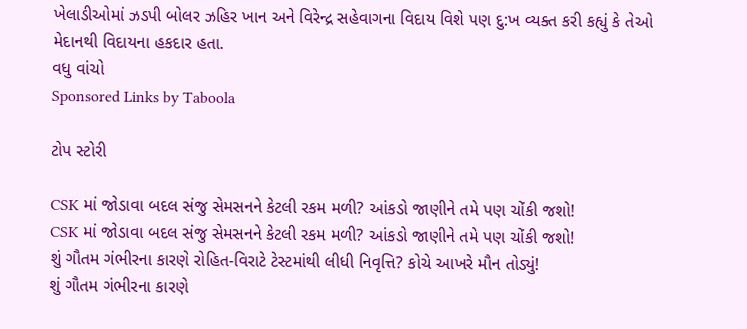ખેલાડીઓમાં ઝડપી બોલર ઝહિર ખાન અને વિરેન્દ્ર સહેવાગના વિદાય વિશે પણ દુ:ખ વ્યક્ત કરી કહ્યું કે તેઓ મેદાનથી વિદાયના હકદાર હતા.
વધુ વાંચો
Sponsored Links by Taboola

ટોપ સ્ટોરી

CSK માં જોડાવા બદલ સંજુ સેમસનને કેટલી રકમ મળી? આંકડો જાણીને તમે પણ ચોંકી જશો!
CSK માં જોડાવા બદલ સંજુ સેમસનને કેટલી રકમ મળી? આંકડો જાણીને તમે પણ ચોંકી જશો!
શું ગૌતમ ગંભીરના કારણે રોહિત-વિરાટે ટેસ્ટમાંથી લીધી નિવૃત્તિ? કોચે આખરે મૌન તોડ્યું!
શું ગૌતમ ગંભીરના કારણે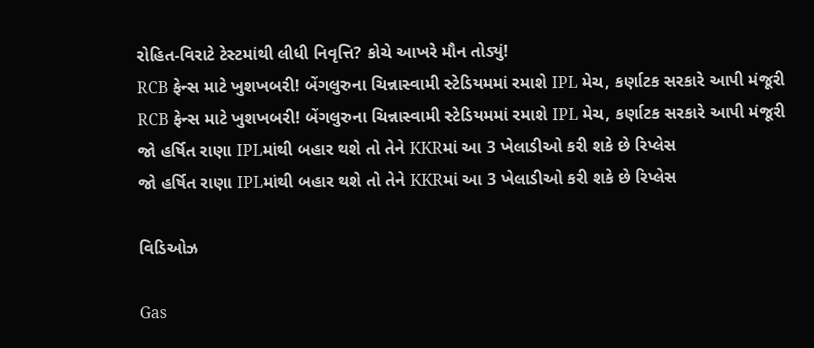રોહિત-વિરાટે ટેસ્ટમાંથી લીધી નિવૃત્તિ? કોચે આખરે મૌન તોડ્યું!
RCB ફેન્સ માટે ખુશખબરી! બેંગલુરુના ચિન્નાસ્વામી સ્ટેડિયમમાં રમાશે IPL મેચ, કર્ણાટક સરકારે આપી મંજૂરી
RCB ફેન્સ માટે ખુશખબરી! બેંગલુરુના ચિન્નાસ્વામી સ્ટેડિયમમાં રમાશે IPL મેચ, કર્ણાટક સરકારે આપી મંજૂરી
જો હર્ષિત રાણા IPLમાંથી બહાર થશે તો તેને KKRમાં આ 3 ખેલાડીઓ કરી શકે છે રિપ્લેસ
જો હર્ષિત રાણા IPLમાંથી બહાર થશે તો તેને KKRમાં આ 3 ખેલાડીઓ કરી શકે છે રિપ્લેસ

વિડિઓઝ

Gas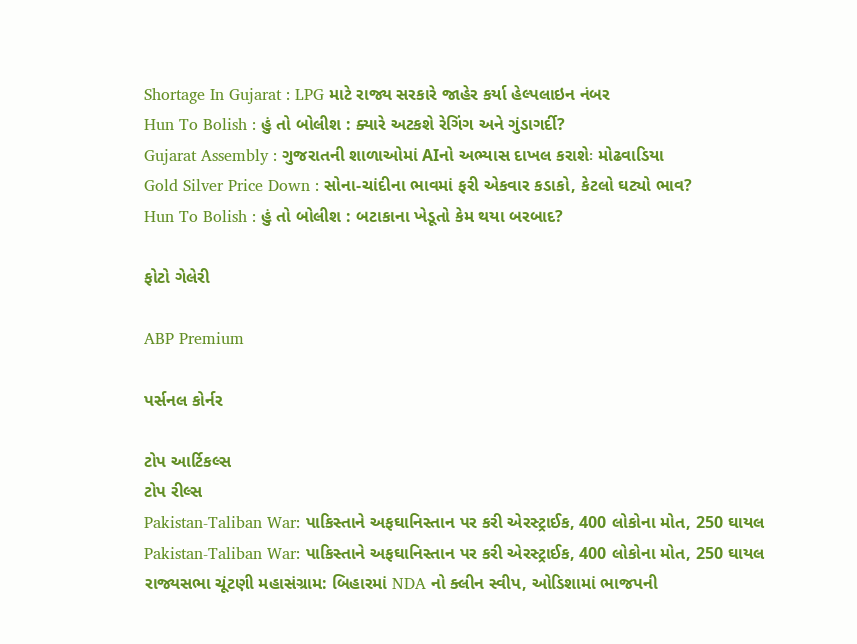Shortage In Gujarat : LPG માટે રાજ્ય સરકારે જાહેર કર્યા હેલ્પલાઇન નંબર
Hun To Bolish : હું તો બોલીશ : ક્યારે અટકશે રેગિંગ અને ગુંડાગર્દી?
Gujarat Assembly : ગુજરાતની શાળાઓમાં AIનો અભ્યાસ દાખલ કરાશેઃ મોઢવાડિયા
Gold Silver Price Down : સોના-ચાંદીના ભાવમાં ફરી એકવાર કડાકો, કેટલો ઘટ્યો ભાવ?
Hun To Bolish : હું તો બોલીશ : બટાકાના ખેડૂતો કેમ થયા બરબાદ?

ફોટો ગેલેરી

ABP Premium

પર્સનલ કોર્નર

ટોપ આર્ટિકલ્સ
ટોપ રીલ્સ
Pakistan-Taliban War: પાકિસ્તાને અફઘાનિસ્તાન પર કરી એરસ્ટ્રાઈક, 400 લોકોના મોત, 250 ઘાયલ
Pakistan-Taliban War: પાકિસ્તાને અફઘાનિસ્તાન પર કરી એરસ્ટ્રાઈક, 400 લોકોના મોત, 250 ઘાયલ
રાજ્યસભા ચૂંટણી મહાસંગ્રામ: બિહારમાં NDA નો ક્લીન સ્વીપ, ઓડિશામાં ભાજપની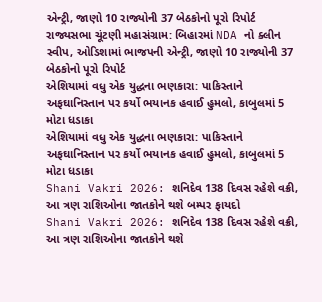એન્ટ્રી, જાણો 10 રાજ્યોની 37 બેઠકોનો પૂરો રિપોર્ટ
રાજ્યસભા ચૂંટણી મહાસંગ્રામ: બિહારમાં NDA નો ક્લીન સ્વીપ, ઓડિશામાં ભાજપની એન્ટ્રી, જાણો 10 રાજ્યોની 37 બેઠકોનો પૂરો રિપોર્ટ
એશિયામાં વધુ એક યુદ્ધના ભણકારા: પાકિસ્તાને અફઘાનિસ્તાન પર કર્યો ભયાનક હવાઈ હુમલો, કાબુલમાં 5 મોટા ધડાકા
એશિયામાં વધુ એક યુદ્ધના ભણકારા: પાકિસ્તાને અફઘાનિસ્તાન પર કર્યો ભયાનક હવાઈ હુમલો, કાબુલમાં 5 મોટા ધડાકા
Shani Vakri 2026: શનિદેવ 138 દિવસ રહેશે વક્રી, આ ત્રણ રાશિઓના જાતકોને થશે બમ્પર ફાયદો
Shani Vakri 2026: શનિદેવ 138 દિવસ રહેશે વક્રી, આ ત્રણ રાશિઓના જાતકોને થશે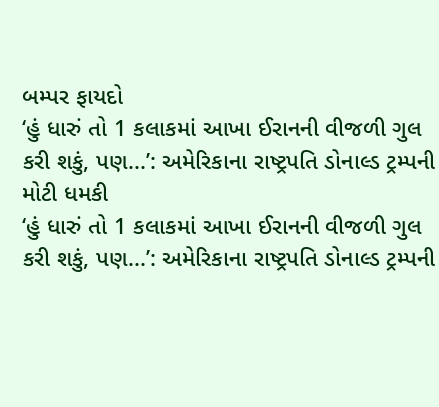બમ્પર ફાયદો
‘હું ધારું તો 1 કલાકમાં આખા ઈરાનની વીજળી ગુલ કરી શકું, પણ...’: અમેરિકાના રાષ્ટ્રપતિ ડોનાલ્ડ ટ્રમ્પની મોટી ધમકી
‘હું ધારું તો 1 કલાકમાં આખા ઈરાનની વીજળી ગુલ કરી શકું, પણ...’: અમેરિકાના રાષ્ટ્રપતિ ડોનાલ્ડ ટ્રમ્પની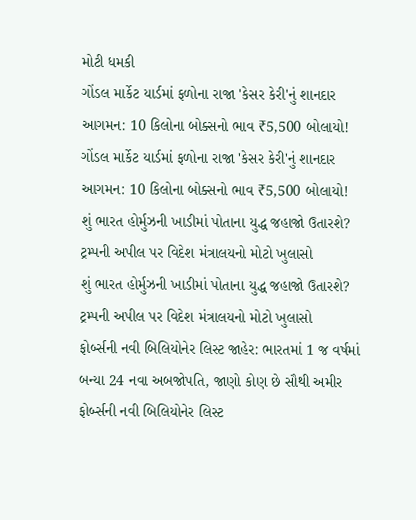મોટી ધમકી
ગોંડલ માર્કેટ યાર્ડમાં ફળોના રાજા 'કેસર કેરી'નું શાનદાર આગમન: 10 કિલોના બોક્સનો ભાવ ₹5,500 બોલાયો!
ગોંડલ માર્કેટ યાર્ડમાં ફળોના રાજા 'કેસર કેરી'નું શાનદાર આગમન: 10 કિલોના બોક્સનો ભાવ ₹5,500 બોલાયો!
શું ભારત હોર્મુઝની ખાડીમાં પોતાના યુદ્ધ જહાજો ઉતારશે? ટ્રમ્પની અપીલ પર વિદેશ મંત્રાલયનો મોટો ખુલાસો
શું ભારત હોર્મુઝની ખાડીમાં પોતાના યુદ્ધ જહાજો ઉતારશે? ટ્રમ્પની અપીલ પર વિદેશ મંત્રાલયનો મોટો ખુલાસો
ફોર્બ્સની નવી બિલિયોનેર લિસ્ટ જાહેર: ભારતમાં 1 જ વર્ષમાં બન્યા 24 નવા અબજોપતિ, જાણો કોણ છે સૌથી અમીર
ફોર્બ્સની નવી બિલિયોનેર લિસ્ટ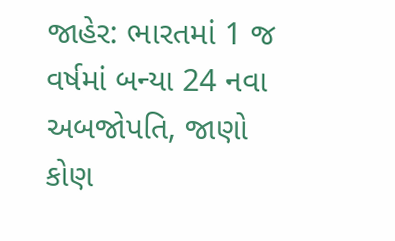જાહેર: ભારતમાં 1 જ વર્ષમાં બન્યા 24 નવા અબજોપતિ, જાણો કોણ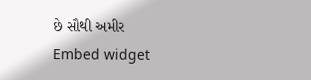છે સૌથી અમીર
Embed widget